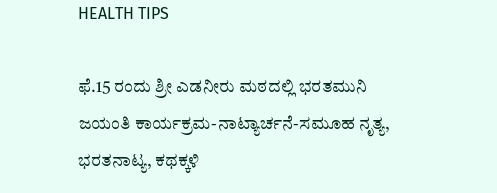HEALTH TIPS

ಫೆ.15 ರಂದು ಶ್ರೀ ಎಡನೀರು ಮಠದಲ್ಲಿ ಭರತಮುನಿ ಜಯಂತಿ ಕಾರ್ಯಕ್ರಮ-ನಾಟ್ಯಾರ್ಚನೆ-ಸಮೂಹ ನೃತ್ಯ, ಭರತನಾಟ್ಯ, ಕಥಕ್ಕಳಿ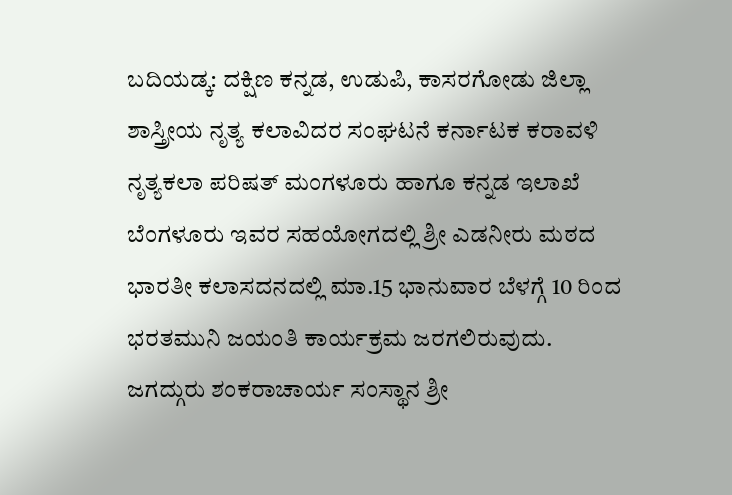ಬದಿಯಡ್ಕ: ದಕ್ಷಿಣ ಕನ್ನಡ, ಉಡುಪಿ, ಕಾಸರಗೋಡು ಜಿಲ್ಲಾ ಶಾಸ್ತ್ರೀಯ ನೃತ್ಯ ಕಲಾವಿದರ ಸಂಘಟನೆ ಕರ್ನಾಟಕ ಕರಾವಳಿ ನೃತ್ಯಕಲಾ ಪರಿಷತ್ ಮಂಗಳೂರು ಹಾಗೂ ಕನ್ನಡ ಇಲಾಖೆ ಬೆಂಗಳೂರು ಇವರ ಸಹಯೋಗದಲ್ಲಿ ಶ್ರೀ ಎಡನೀರು ಮಠದ ಭಾರತೀ ಕಲಾಸದನದಲ್ಲಿ ಮಾ.15 ಭಾನುವಾರ ಬೆಳಗ್ಗೆ 10 ರಿಂದ ಭರತಮುನಿ ಜಯಂತಿ ಕಾರ್ಯಕ್ರಮ ಜರಗಲಿರುವುದು. ಜಗದ್ಗುರು ಶಂಕರಾಚಾರ್ಯ ಸಂಸ್ಥಾನ ಶ್ರೀ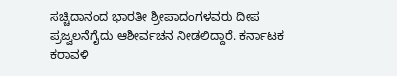ಸಚ್ಚಿದಾನಂದ ಭಾರತೀ ಶ್ರೀಪಾದಂಗಳವರು ದೀಪ ಪ್ರಜ್ವಲನೆಗೈದು ಆಶೀರ್ವಚನ ನೀಡಲಿದ್ದಾರೆ. ಕರ್ನಾಟಕ ಕರಾವಳಿ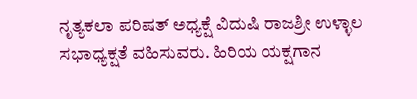ನೃತ್ಯಕಲಾ ಪರಿಷತ್ ಅಧ್ಯಕ್ಷೆ ವಿದುಷಿ ರಾಜಶ್ರೀ ಉಳ್ಳಾಲ ಸಭಾಧ್ಯಕ್ಷತೆ ವಹಿಸುವರು. ಹಿರಿಯ ಯಕ್ಷಗಾನ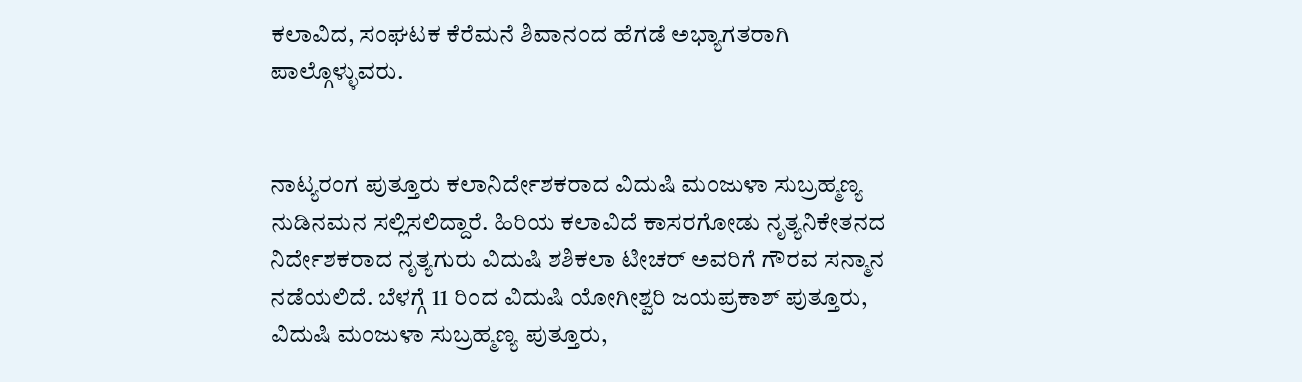ಕಲಾವಿದ, ಸಂಘಟಕ ಕೆರೆಮನೆ ಶಿವಾನಂದ ಹೆಗಡೆ ಅಭ್ಯಾಗತರಾಗಿ ಪಾಲ್ಗೊಳ್ಳುವರು.


ನಾಟ್ಯರಂಗ ಪುತ್ತೂರು ಕಲಾನಿರ್ದೇಶಕರಾದ ವಿದುಷಿ ಮಂಜುಳಾ ಸುಬ್ರಹ್ಮಣ್ಯ ನುಡಿನಮನ ಸಲ್ಲಿಸಲಿದ್ದಾರೆ. ಹಿರಿಯ ಕಲಾವಿದೆ ಕಾಸರಗೋಡು ನೃತ್ಯನಿಕೇತನದ ನಿರ್ದೇಶಕರಾದ ನೃತ್ಯಗುರು ವಿದುಷಿ ಶಶಿಕಲಾ ಟೀಚರ್ ಅವರಿಗೆ ಗೌರವ ಸನ್ಮಾನ ನಡೆಯಲಿದೆ. ಬೆಳಗ್ಗೆ 11 ರಿಂದ ವಿದುಷಿ ಯೋಗೀಶ್ವರಿ ಜಯಪ್ರಕಾಶ್ ಪುತ್ತೂರು, ವಿದುಷಿ ಮಂಜುಳಾ ಸುಬ್ರಹ್ಮಣ್ಯ ಪುತ್ತೂರು,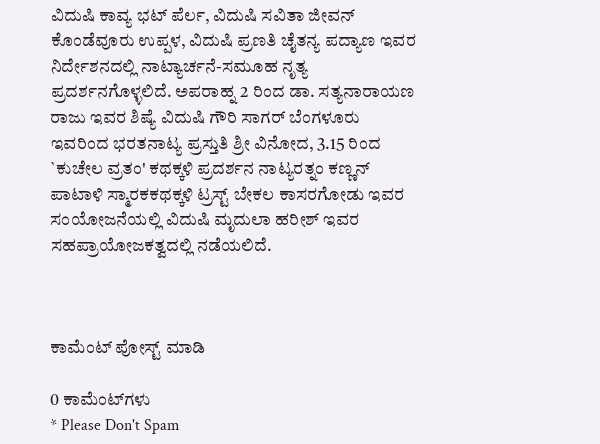ವಿದುಷಿ ಕಾವ್ಯ ಭಟ್ ಪೆರ್ಲ, ವಿದುಷಿ ಸವಿತಾ ಜೀವನ್ ಕೊಂಡೆವೂರು ಉಪ್ಪಳ, ವಿದುಷಿ ಪ್ರಣತಿ ಚೈತನ್ಯ ಪದ್ಯಾಣ ಇವರ ನಿರ್ದೇಶನದಲ್ಲಿ ನಾಟ್ಯಾರ್ಚನೆ-ಸಮೂಹ ನೃತ್ಯ ಪ್ರದರ್ಶನಗೊಳ್ಳಲಿದೆ. ಅಪರಾಹ್ನ 2 ರಿಂದ ಡಾ. ಸತ್ಯನಾರಾಯಣ ರಾಜು ಇವರ ಶಿಷ್ಯೆ ವಿದುಷಿ ಗೌರಿ ಸಾಗರ್ ಬೆಂಗಳೂರು ಇವರಿಂದ ಭರತನಾಟ್ಯ ಪ್ರಸ್ತುತಿ ಶ್ರೀ ವಿನೋದ, 3.15 ರಿಂದ `ಕುಚೇಲ ವ್ರತಂ' ಕಥಕ್ಕಳಿ ಪ್ರದರ್ಶನ ನಾಟ್ಯರತ್ನಂ ಕಣ್ಣನ್ ಪಾಟಾಳಿ ಸ್ಮಾರಕಕಥಕ್ಕಳಿ ಟ್ರಸ್ಟ್ ಬೇಕಲ ಕಾಸರಗೋಡು ಇವರ ಸಂಯೋಜನೆಯಲ್ಲಿ ವಿದುಷಿ ಮೃದುಲಾ ಹರೀಶ್ ಇವರ ಸಹಪ್ರಾಯೋಜಕತ್ವದಲ್ಲಿ ನಡೆಯಲಿದೆ.



ಕಾಮೆಂಟ್‌‌ ಪೋಸ್ಟ್‌ ಮಾಡಿ

0 ಕಾಮೆಂಟ್‌ಗಳು
* Please Don't Spam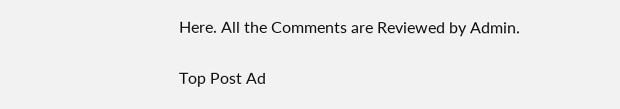Here. All the Comments are Reviewed by Admin.

Top Post Ad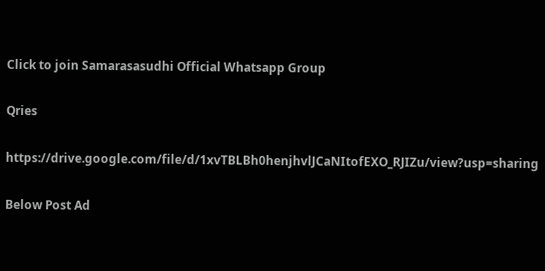Click to join Samarasasudhi Official Whatsapp Group

Qries

https://drive.google.com/file/d/1xvTBLBh0henjhvlJCaNItofEXO_RJIZu/view?usp=sharing

Below Post Ad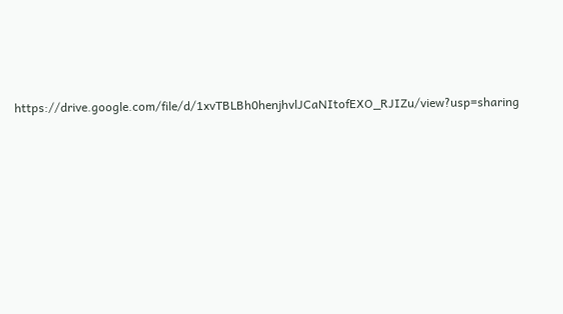https://drive.google.com/file/d/1xvTBLBh0henjhvlJCaNItofEXO_RJIZu/view?usp=sharing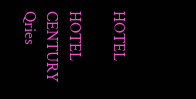HOTEL

HOTEL
CENTURY
Qries